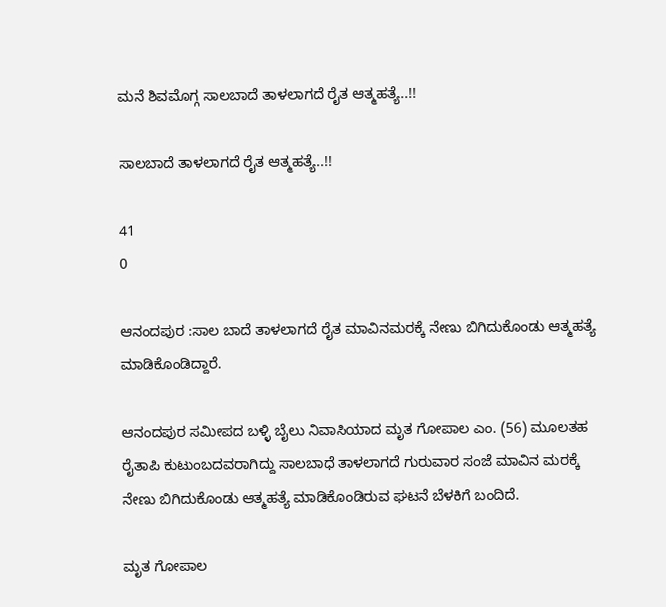ಮನೆ ಶಿವಮೊಗ್ಗ ಸಾಲಬಾದೆ ತಾಳಲಾಗದೆ ರೈತ ಆತ್ಮಹತ್ಯೆ..!!

ಸಾಲಬಾದೆ ತಾಳಲಾಗದೆ ರೈತ ಆತ್ಮಹತ್ಯೆ..!!

41
0

ಆನಂದಪುರ :ಸಾಲ ಬಾದೆ ತಾಳಲಾಗದೆ ರೈತ ಮಾವಿನಮರಕ್ಕೆ ನೇಣು ಬಿಗಿದುಕೊಂಡು ಆತ್ಮಹತ್ಯೆ ಮಾಡಿಕೊಂಡಿದ್ದಾರೆ.

ಆನಂದಪುರ ಸಮೀಪದ ಬಳ್ಳಿ ಬೈಲು ನಿವಾಸಿಯಾದ ಮೃತ ಗೋಪಾಲ ಎಂ. (56) ಮೂಲತಹ ರೈತಾಪಿ ಕುಟುಂಬದವರಾಗಿದ್ದು ಸಾಲಬಾಧೆ ತಾಳಲಾಗದೆ ಗುರುವಾರ ಸಂಜೆ ಮಾವಿನ ಮರಕ್ಕೆ ನೇಣು ಬಿಗಿದುಕೊಂಡು ಆತ್ಮಹತ್ಯೆ ಮಾಡಿಕೊಂಡಿರುವ ಘಟನೆ ಬೆಳಕಿಗೆ ಬಂದಿದೆ.

ಮೃತ ಗೋಪಾಲ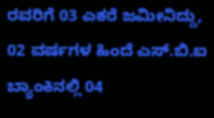ರವರಿಗೆ 03 ಎಕರೆ ಜಮೀನಿದ್ದು, 02 ವರ್ಷಗಳ ಹಿಂದೆ ಎಸ್.ಬಿ.ಐ ಬ್ಯಾಂಕಿನಲ್ಲಿ 04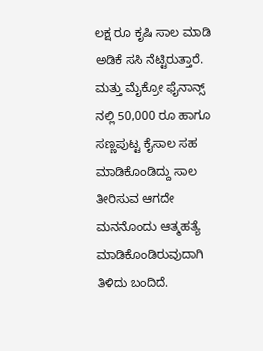ಲಕ್ಷ ರೂ ಕೃಷಿ ಸಾಲ ಮಾಡಿ ಅಡಿಕೆ ಸಸಿ ನೆಟ್ಟಿರುತ್ತಾರೆ. ಮತ್ತು ಮೈಕ್ರೋ ಫೈನಾನ್ಸ್ ನಲ್ಲಿ 50,000 ರೂ ಹಾಗೂ ಸಣ್ಣಪುಟ್ಟ ಕೈಸಾಲ ಸಹ ಮಾಡಿಕೊಂಡಿದ್ದು ಸಾಲ ತೀರಿಸುವ ಆಗದೇ ಮನನೊಂದು ಆತ್ಮಹತ್ಯೆ ಮಾಡಿಕೊಂಡಿರುವುದಾಗಿ ತಿಳಿದು ಬಂದಿದೆ.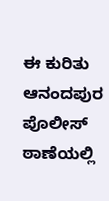ಈ ಕುರಿತು ಆನಂದಪುರ ಪೊಲೀಸ್ ಠಾಣೆಯಲ್ಲಿ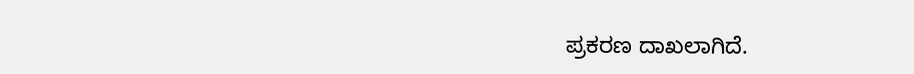ಪ್ರಕರಣ ದಾಖಲಾಗಿದೆ.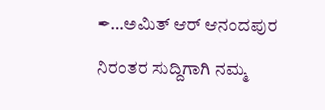✒…ಅಮಿತ್ ಆರ್ ಆನಂದಪುರ

ನಿರಂತರ ಸುದ್ದಿಗಾಗಿ ನಮ್ಮ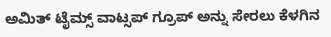ಅಮಿತ್ ಟೈಮ್ಸ್ ವಾಟ್ಸಪ್ ಗ್ರೂಪ್ ಅನ್ನು ಸೇರಲು ಕೆಳಗಿನ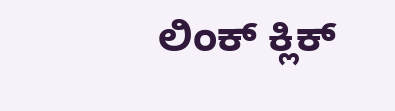ಲಿಂಕ್ ಕ್ಲಿಕ್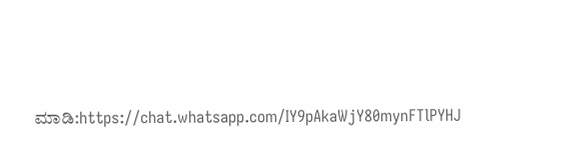ಮಾಡಿ:https://chat.whatsapp.com/IY9pAkaWjY80mynFTlPYHJ